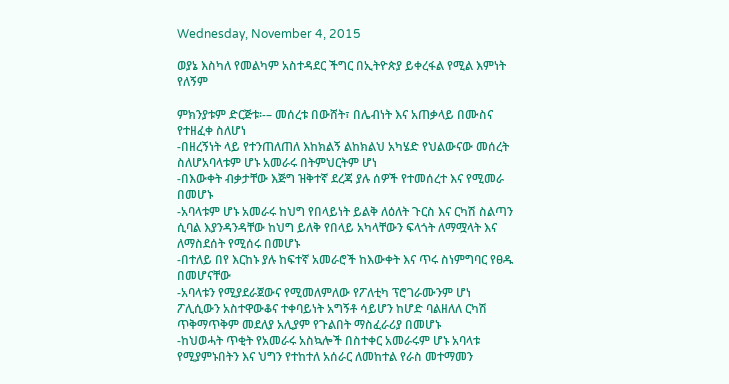Wednesday, November 4, 2015

ወያኔ እስካለ የመልካም አስተዳደር ችግር በኢትዮጵያ ይቀረፋል የሚል እምነት የለኝም

ምክንያቱም ድርጅቱ፡-– መሰረቱ በውሸት፣ በሌብነት እና አጠቃላይ በሙስና የተዘፈቀ ስለሆነ
-በዘረኝነት ላይ የተንጠለጠለ እከክልኝ ልከክልህ አካሄድ የህልውናው መሰረት ስለሆአባላቱም ሆኑ አመራሩ በትምህርትም ሆነ
-በእውቀት ብቃታቸው እጅግ ዝቅተኛ ደረጃ ያሉ ሰዎች የተመሰረተ እና የሚመራ በመሆኑ
-አባላቱም ሆኑ አመራሩ ከህግ የበላይነት ይልቅ ለዕለት ጉርስ እና ርካሽ ስልጣን ሲባል እያንዳንዳቸው ከህግ ይለቅ የበላይ አካላቸውን ፍላጎት ለማሟላት እና ለማስደሰት የሚሰሩ በመሆኑ
-በተለይ በየ እርከኑ ያሉ ከፍተኛ አመራሮች ከእውቀት እና ጥሩ ስነምግባር የፀዱ በመሆናቸው
-አባላቱን የሚያደራጀውና የሚመለምለው የፖለቲካ ፕሮገራሙንም ሆነ ፖሊሲውን አስተዋውቆና ተቀባይነት አግኝቶ ሳይሆን ከሆድ ባልዘለለ ርካሽ ጥቅማጥቅም መደለያ አሊያም የጉልበት ማስፈራሪያ በመሆኑ
-ከህወሓት ጥቂት የአመራሩ አስኳሎች በስተቀር አመራሩም ሆኑ አባላቱ የሚያምኑበትን እና ህግን የተከተለ አሰራር ለመከተል የራስ መተማመን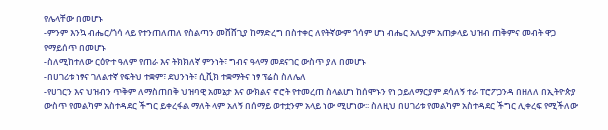የሌላቸው በመሆኑ
-ምንም እንኳ ብሔር/ጎሳ ላይ የተንጠለጠለ የስልጣን መሸሸጊያ ከማድረግ በስተቀር ለየትኛውም ጎሳም ሆነ ብሔር አሊያም አጠቃላይ ህዝብ ጠቅምና መብት ዋጋ የማይሰጥ በመሆኑ
-ስለሚከተለው ርዕዮተ ዓለም የጠራ እና ትክክለኛ ምንነት፣ ግብና ዓላማ መደናገር ውስጥ ያለ በመሆኑ
-በሀገሪቱ ነፃና ገለልተኛ የፍትህ ተቋም፣ ደህንነት፣ ሲቪክ ተቋማትና ነፃ ፕሬስ ስለሌለ
-የሀገርን እና ህዝብን ጥቅም ለማስጠበቅ ህዝባዊ አመኔታ እና ውክልና ኖሮት የተመረጠ ስላልሆነ ከሰሞኑን የነ ኃይለማርያም ደሳለኝ ተራ ፐሮፖጋንዳ በዘለለ በኢትዮጵያ ውስጥ የመልካም አስተዳደር ችግር ይቀረፋል ማለት ላም አለኝ በሰማይ ወተቷንም አላይ ነው ሚሆነው፡፡ ስለዚህ በሀገሪቱ የመልካም አስተዳደር ችግር ሊቀረፍ የሚችለው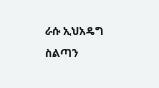ራሱ ኢህአዴግ ስልጣን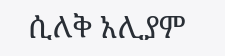ሲለቅ አሊያም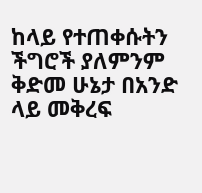ከላይ የተጠቀሱትን ችግሮች ያለምንም ቅድመ ሁኔታ በአንድ ላይ መቅረፍ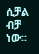ሲቻል ብቻ ነው፡፡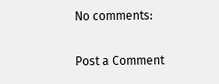No comments:

Post a Comment